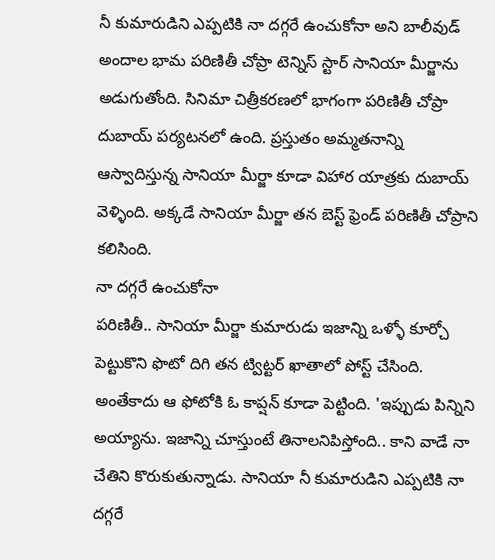నీ కుమారుడిని ఎప్పటికి నా దగ్గరే ఉంచుకోనా అని బాలీవుడ్ అందాల భామ పరిణితీ చోప్రా టెన్నిస్ స్టార్ సానియా మీర్జాను అడుగుతోంది. సినిమా చిత్రీకరణలో భాగంగా పరిణితీ చోప్రా దుబాయ్ పర్యటనలో ఉంది. ప్రస్తుతం అమ్మతనాన్ని ఆస్వాదిస్తున్న సానియా మీర్జా కూడా విహార యాత్రకు దుబాయ్ వెళ్ళింది. అక్కడే సానియా మీర్జా తన బెస్ట్ ఫ్రెండ్ పరిణితీ చోప్రాని కలిసింది.
నా దగ్గరే ఉంచుకోనా
పరిణితీ.. సానియా మీర్జా కుమారుడు ఇజాన్ని ఒళ్ళో కూర్చో పెట్టుకొని ఫొటో దిగి తన ట్విట్టర్ ఖాతాలో పోస్ట్ చేసింది. అంతేకాదు ఆ ఫోటోకి ఓ కాప్షన్ కూడా పెట్టింది. 'ఇప్పుడు పిన్నిని అయ్యాను. ఇజాన్ని చూస్తుంటే తినాలనిపిస్తోంది.. కాని వాడే నా చేతిని కొరుకుతున్నాడు. సానియా నీ కుమారుడిని ఎప్పటికి నా దగ్గరే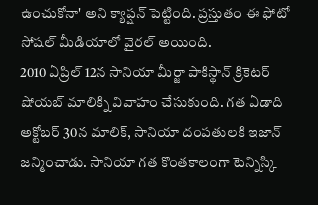ఉంచుకోనా' అని క్యాప్షన్ పెట్టింది. ప్రస్తుతం ఈ ఫోటో సోషల్ మీడియాలో వైరల్ అయింది.
2010 ఏప్రిల్ 12న సానియా మీర్జా పాకిస్థాన్ క్రికెటర్ షోయబ్ మాలిక్ని వివాహం చేసుకుంది. గత ఏడాది అక్టోబర్ 30న మాలిక్, సానియా దంపతులకి ఇజాన్ జన్మించాడు. సానియా గత కొంతకాలంగా టెన్నిస్కి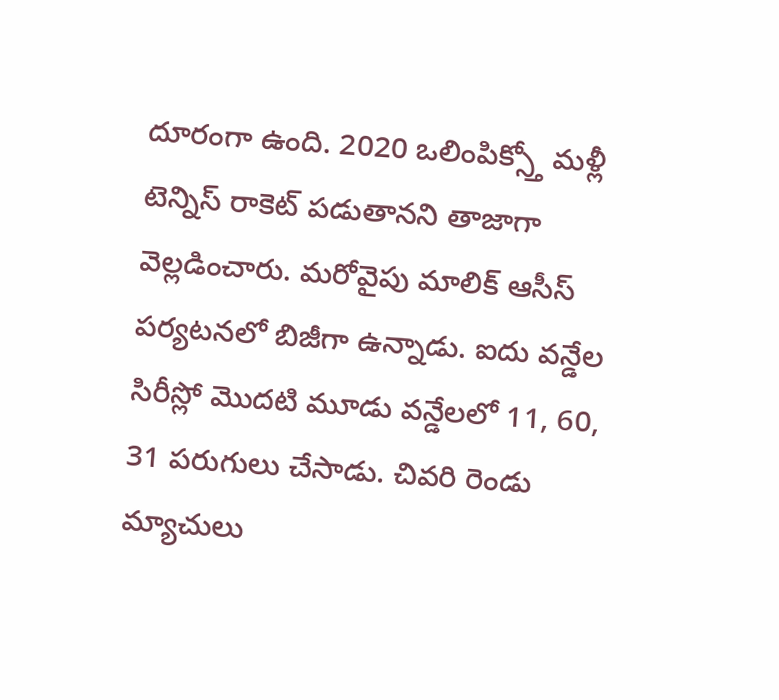దూరంగా ఉంది. 2020 ఒలింపిక్స్తో మళ్లీ టెన్నిస్ రాకెట్ పడుతానని తాజాగా వెల్లడించారు. మరోవైపు మాలిక్ ఆసీస్ పర్యటనలో బిజీగా ఉన్నాడు. ఐదు వన్డేల సిరీస్లో మొదటి మూడు వన్డేలలో 11, 60, 31 పరుగులు చేసాడు. చివరి రెండు మ్యాచులు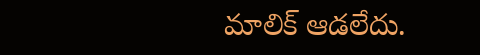మాలిక్ ఆడలేదు.